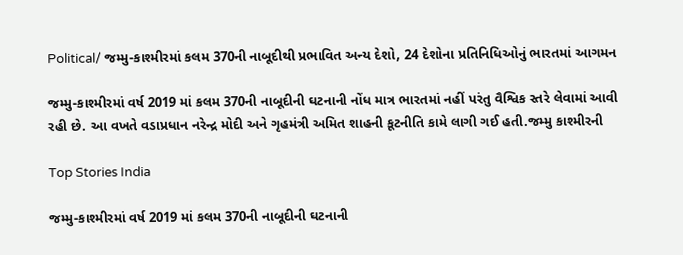Political/ જમ્મુ-કાશ્મીરમાં કલમ 370ની નાબૂદીથી પ્રભાવિત અન્ય દેશો, 24 દેશોના પ્રતિનિધિઓનું ભારતમાં આગમન

જમ્મુ-કાશ્મીરમાં વર્ષ 2019 માં કલમ 370ની નાબૂદીની ઘટનાની નોંધ માત્ર ભારતમાં નહીં પરંતુ વૈશ્વિક સ્તરે લેવામાં આવી રહી છે. આ વખતે વડાપ્રધાન નરેન્દ્ર મોદી અને ગૃહમંત્રી અમિત શાહની કૂટનીતિ કામે લાગી ગઈ હતી.જમ્મુ કાશ્મીરની

Top Stories India

જમ્મુ-કાશ્મીરમાં વર્ષ 2019 માં કલમ 370ની નાબૂદીની ઘટનાની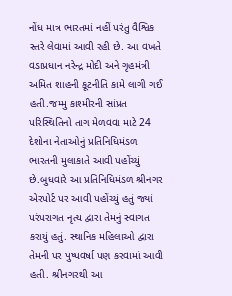નોંધ માત્ર ભારતમાં નહીં પરંતુ વૈશ્વિક સ્તરે લેવામાં આવી રહી છે. આ વખતે વડાપ્રધાન નરેન્દ્ર મોદી અને ગૃહમંત્રી અમિત શાહની કૂટનીતિ કામે લાગી ગઈ હતી.જમ્મુ કાશ્મીરની સાંપ્રત પરિસ્થિતિનો તાગ મેળવવા માટે 24 દેશોના નેતાઓનું પ્રતિનિધિમંડળ ભારતની મુલાકાતે આવી પહોંચ્યું છે.બુધવારે આ પ્રતિનિધિમંડળ શ્રીનગર એરપોર્ટ પર આવી પહોંચ્યું હતું જ્યાં પરંપરાગત નૃત્ય દ્વારા તેમનું સ્વાગત કરાયું હતું. સ્થાનિક મહિલાઓ દ્વારા તેમની પર પુષ્પવર્ષા પણ કરવામાં આવી હતી. શ્રીનગરથી આ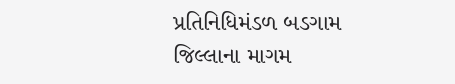પ્રતિનિધિમંડળ બડગામ જિલ્લાના માગમ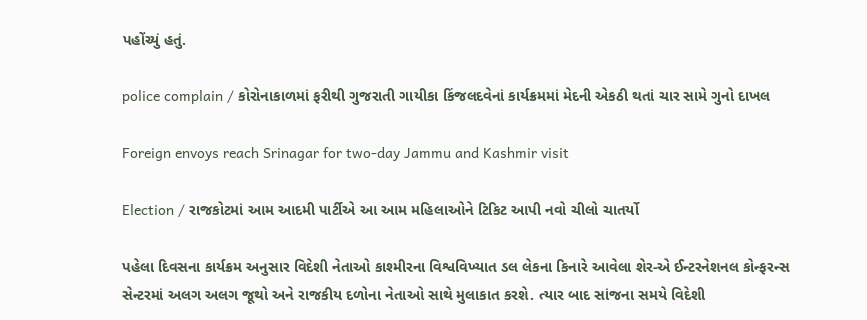પહોંચ્યું હતું.

police complain / કોરોનાકાળમાં ફરીથી ગુજરાતી ગાયીકા કિંજલદવેનાં કાર્યક્રમમાં મેદની એકઠી થતાં ચાર સામે ગુનો દાખલ

Foreign envoys reach Srinagar for two-day Jammu and Kashmir visit

Election / રાજકોટમાં આમ આદમી પાર્ટીએ આ આમ મહિલાઓને ટિકિટ આપી નવો ચીલો ચાતર્યો

પહેલા દિવસના કાર્યક્રમ અનુસાર વિદેશી નેતાઓ કાશ્મીરના વિશ્વવિખ્યાત ડલ લેકના કિનારે આવેલા શેર-એ ઈન્ટરનેશનલ કોન્ફરન્સ સેન્ટરમાં અલગ અલગ જૂથો અને રાજકીય દળોના નેતાઓ સાથે મુલાકાત કરશે. ત્યાર બાદ સાંજના સમયે વિદેશી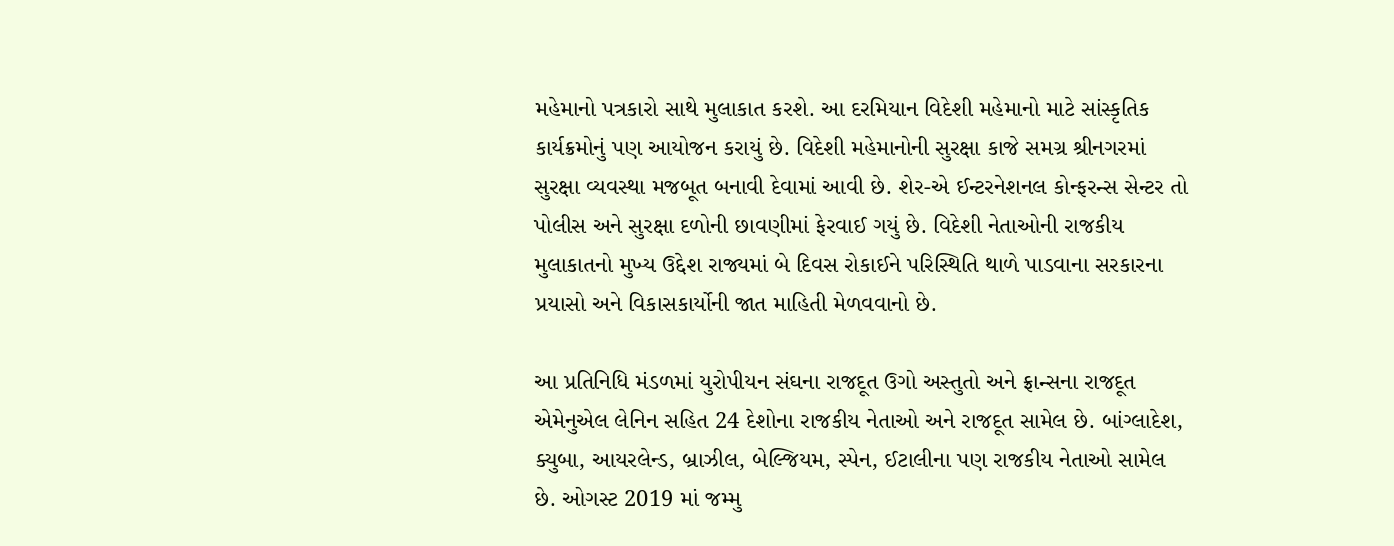મહેમાનો પત્રકારો સાથે મુલાકાત કરશે. આ દરમિયાન વિદેશી મહેમાનો માટે સાંસ્કૃતિક કાર્યક્રમોનું પણ આયોજન કરાયું છે. વિદેશી મહેમાનોની સુરક્ષા કાજે સમગ્ર શ્રીનગરમાં સુરક્ષા વ્યવસ્થા મજબૂત બનાવી દેવામાં આવી છે. શેર-એ ઈન્ટરનેશનલ કોન્ફરન્સ સેન્ટર તો પોલીસ અને સુરક્ષા દળોની છાવણીમાં ફેરવાઈ ગયું છે. વિદેશી નેતાઓની રાજકીય મુલાકાતનો મુખ્ય ઉદ્દેશ રાજ્યમાં બે દિવસ રોકાઈને પરિસ્થિતિ થાળે પાડવાના સરકારના પ્રયાસો અને વિકાસકાર્યોની જાત માહિતી મેળવવાનો છે.

આ પ્રતિનિધિ મંડળમાં યુરોપીયન સંઘના રાજદૂત ઉગો અસ્તુતો અને ફ્રાન્સના રાજદૂત એમેનુએલ લેનિન સહિત 24 દેશોના રાજકીય નેતાઓ અને રાજદૂત સામેલ છે. બાંગ્લાદેશ, ક્યુબા, આયરલેન્ડ, બ્રાઝીલ, બેલ્જિયમ, સ્પેન, ઈટાલીના પણ રાજકીય નેતાઓ સામેલ છે. ઓગસ્ટ 2019 માં જમ્મુ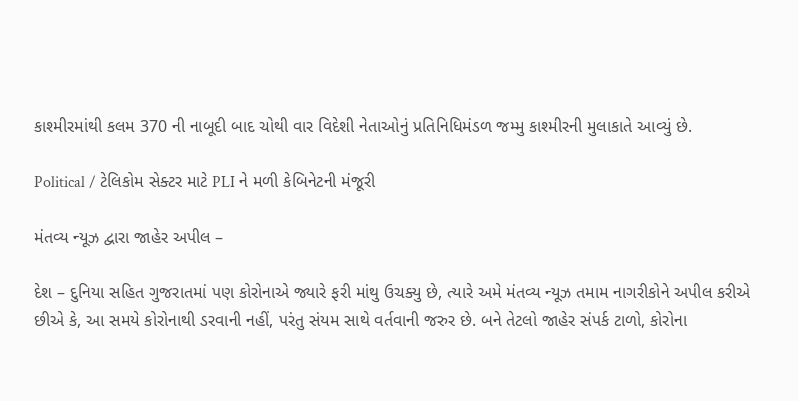કાશ્મીરમાંથી કલમ 370 ની નાબૂદી બાદ ચોથી વાર વિદેશી નેતાઓનું પ્રતિનિધિમંડળ જમ્મુ કાશ્મીરની મુલાકાતે આવ્યું છે.

Political / ટેલિકોમ સેક્ટર માટે PLI ને મળી કેબિનેટની મંજૂરી

મંતવ્ય ન્યૂઝ દ્વારા જાહેર અપીલ –

દેશ – દુનિયા સહિત ગુજરાતમાં પણ કોરોનાએ જ્યારે ફરી માંથુ ઉચક્યુ છે, ત્યારે અમે મંતવ્ય ન્યૂઝ તમામ નાગરીકોને અપીલ કરીએ છીએ કે, આ સમયે કોરોનાથી ડરવાની નહીં, પરંતુ સંયમ સાથે વર્તવાની જરુર છે. બને તેટલો જાહેર સંપર્ક ટાળો, કોરોના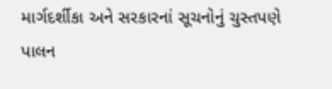માર્ગદર્શીકા અને સરકારનાં સૂચનોનું ચુસ્તપણે પાલન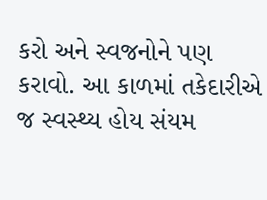કરો અને સ્વજનોને પણ કરાવો. આ કાળમાં તકેદારીએ જ સ્વસ્થ્ય હોય સંયમ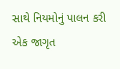સાથે નિયમોનું પાલન કરી એક જાગૃત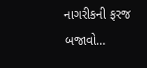નાગરીકની ફરજ બજાવો…